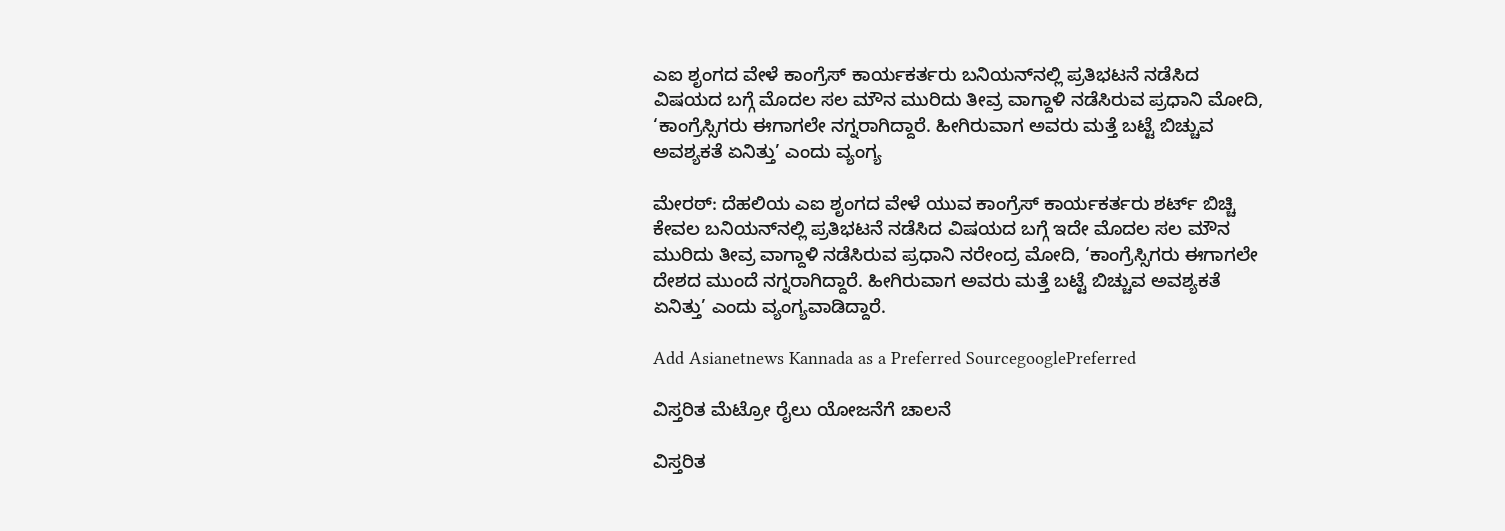ಎಐ ಶೃಂಗದ ವೇಳೆ ಕಾಂಗ್ರೆಸ್‌ ಕಾರ್ಯಕರ್ತರು ಬನಿಯನ್‌ನಲ್ಲಿ ಪ್ರತಿಭಟನೆ ನಡೆಸಿದ ವಿಷಯದ ಬಗ್ಗೆ ಮೊದಲ ಸಲ ಮೌನ ಮುರಿದು ತೀವ್ರ ವಾಗ್ದಾಳಿ ನಡೆಸಿರುವ ಪ್ರಧಾನಿ ಮೋದಿ, ‘ಕಾಂಗ್ರೆಸ್ಸಿಗರು ಈಗಾಗಲೇ ನಗ್ನರಾಗಿದ್ದಾರೆ. ಹೀಗಿರುವಾಗ ಅವರು ಮತ್ತೆ ಬಟ್ಟೆ ಬಿಚ್ಚುವ ಅವಶ್ಯಕತೆ ಏನಿತ್ತು’ ಎಂದು ವ್ಯಂಗ್ಯ

ಮೇರಠ್‌: ದೆಹಲಿಯ ಎಐ ಶೃಂಗದ ವೇಳೆ ಯುವ ಕಾಂಗ್ರೆಸ್‌ ಕಾರ್ಯಕರ್ತರು ಶರ್ಟ್‌ ಬಿಚ್ಚಿ ಕೇವಲ ಬನಿಯನ್‌ನಲ್ಲಿ ಪ್ರತಿಭಟನೆ ನಡೆಸಿದ ವಿಷಯದ ಬಗ್ಗೆ ಇದೇ ಮೊದಲ ಸಲ ಮೌನ ಮುರಿದು ತೀವ್ರ ವಾಗ್ದಾಳಿ ನಡೆಸಿರುವ ಪ್ರಧಾನಿ ನರೇಂದ್ರ ಮೋದಿ, ‘ಕಾಂಗ್ರೆಸ್ಸಿಗರು ಈಗಾಗಲೇ ದೇಶದ ಮುಂದೆ ನಗ್ನರಾಗಿದ್ದಾರೆ. ಹೀಗಿರುವಾಗ ಅವರು ಮತ್ತೆ ಬಟ್ಟೆ ಬಿಚ್ಚುವ ಅವಶ್ಯಕತೆ ಏನಿತ್ತು’ ಎಂದು ವ್ಯಂಗ್ಯವಾಡಿದ್ದಾರೆ.

Add Asianetnews Kannada as a Preferred SourcegooglePreferred

ವಿಸ್ತರಿತ ಮೆಟ್ರೋ ರೈಲು ಯೋಜನೆಗೆ ಚಾಲನೆ

ವಿಸ್ತರಿತ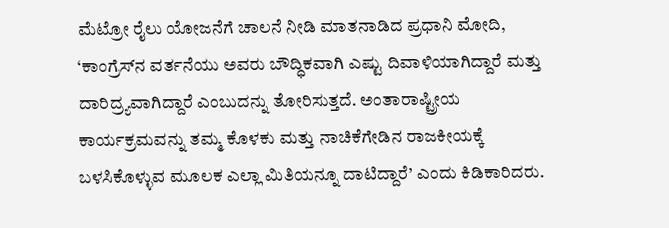ಮೆಟ್ರೋ ರೈಲು ಯೋಜನೆಗೆ ಚಾಲನೆ ನೀಡಿ ಮಾತನಾಡಿದ ಪ್ರಧಾನಿ ಮೋದಿ, ‘ಕಾಂಗ್ರೆಸ್‌ನ ವರ್ತನೆಯು ಅವರು ಬೌದ್ಧಿಕವಾಗಿ ಎಷ್ಟು ದಿವಾಳಿಯಾಗಿದ್ದಾರೆ ಮತ್ತು ದಾರಿದ್ರ್ಯವಾಗಿದ್ದಾರೆ ಎಂಬುದನ್ನು ತೋರಿಸುತ್ತದೆ. ಅಂತಾರಾಷ್ಟ್ರೀಯ ಕಾರ್ಯಕ್ರಮವನ್ನು ತಮ್ಮ ಕೊಳಕು ಮತ್ತು ನಾಚಿಕೆಗೇಡಿನ ರಾಜಕೀಯಕ್ಕೆ ಬಳಸಿಕೊಳ್ಳುವ ಮೂಲಕ ಎಲ್ಲಾ ಮಿತಿಯನ್ನೂ ದಾಟಿದ್ದಾರೆ’ ಎಂದು ಕಿಡಿಕಾರಿದರು.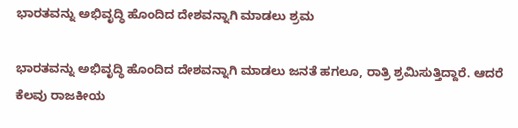ಭಾರತವನ್ನು ಅಭಿವೃದ್ಧಿ ಹೊಂದಿದ ದೇಶವನ್ನಾಗಿ ಮಾಡಲು ಶ್ರಮ

ಭಾರತವನ್ನು ಅಭಿವೃದ್ಧಿ ಹೊಂದಿದ ದೇಶವನ್ನಾಗಿ ಮಾಡಲು ಜನತೆ ಹಗಲೂ, ರಾತ್ರಿ ಶ್ರಮಿಸುತ್ತಿದ್ದಾರೆ. ಆದರೆ ಕೆಲವು ರಾಜಕೀಯ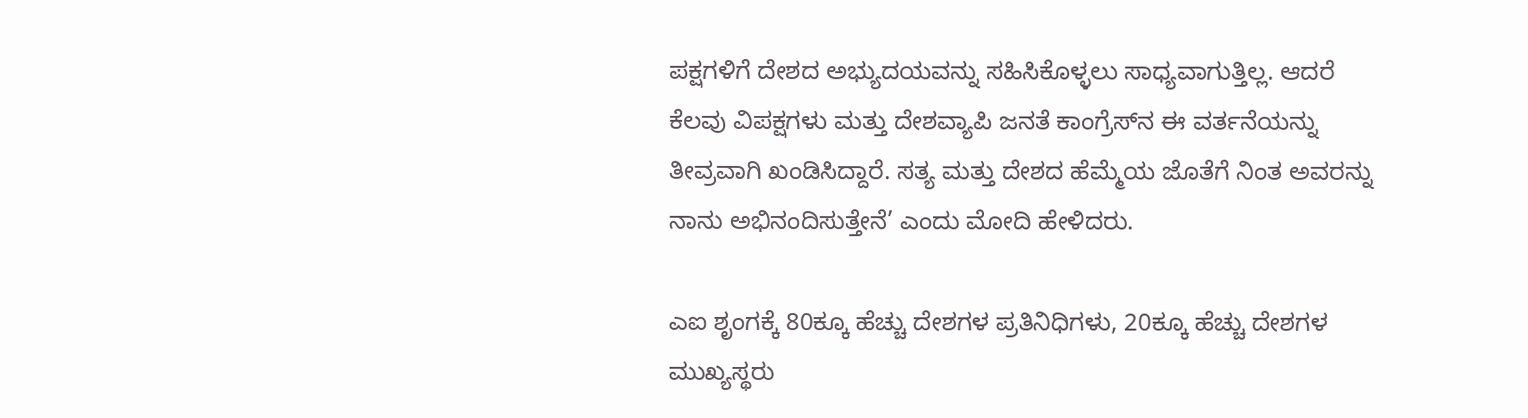ಪಕ್ಷಗಳಿಗೆ ದೇಶದ ಅಭ್ಯುದಯವನ್ನು ಸಹಿಸಿಕೊಳ್ಳಲು ಸಾಧ್ಯವಾಗುತ್ತಿಲ್ಲ. ಆದರೆ ಕೆಲವು ವಿಪಕ್ಷಗಳು ಮತ್ತು ದೇಶವ್ಯಾಪಿ ಜನತೆ ಕಾಂಗ್ರೆಸ್‌ನ ಈ ವರ್ತನೆಯನ್ನು ತೀವ್ರವಾಗಿ ಖಂಡಿಸಿದ್ದಾರೆ. ಸತ್ಯ ಮತ್ತು ದೇಶದ ಹೆಮ್ಮೆಯ ಜೊತೆಗೆ ನಿಂತ ಅವರನ್ನು ನಾನು ಅಭಿನಂದಿಸುತ್ತೇನೆ’ ಎಂದು ಮೋದಿ ಹೇಳಿದರು.

ಎಐ ಶೃಂಗಕ್ಕೆ 80ಕ್ಕೂ ಹೆಚ್ಚು ದೇಶಗಳ ಪ್ರತಿನಿಧಿಗಳು, 20ಕ್ಕೂ ಹೆಚ್ಚು ದೇಶಗಳ ಮುಖ್ಯಸ್ಥರು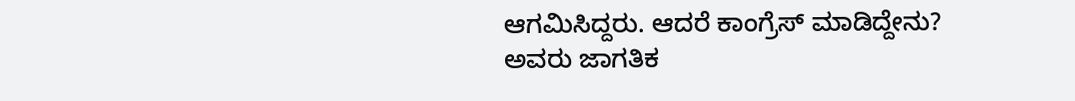ಆಗಮಿಸಿದ್ದರು. ಆದರೆ ಕಾಂಗ್ರೆಸ್ ಮಾಡಿದ್ದೇನು? ಅವರು ಜಾಗತಿಕ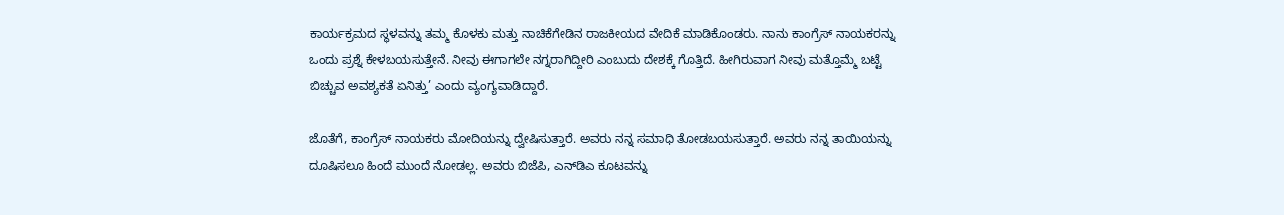ಕಾರ್ಯಕ್ರಮದ ಸ್ಥಳವನ್ನು ತಮ್ಮ ಕೊಳಕು ಮತ್ತು ನಾಚಿಕೆಗೇಡಿನ ರಾಜಕೀಯದ ವೇದಿಕೆ ಮಾಡಿಕೊಂಡರು. ನಾನು ಕಾಂಗ್ರೆಸ್ ನಾಯಕರನ್ನು ಒಂದು ಪ್ರಶ್ನೆ ಕೇಳಬಯಸುತ್ತೇನೆ. ನೀವು ಈಗಾಗಲೇ ನಗ್ನರಾಗಿದ್ದೀರಿ ಎಂಬುದು ದೇಶಕ್ಕೆ ಗೊತ್ತಿದೆ. ಹೀಗಿರುವಾಗ ನೀವು ಮತ್ತೊಮ್ಮೆ ಬಟ್ಟೆ ಬಿಚ್ಚುವ ಅವಶ್ಯಕತೆ ಏನಿತ್ತು’ ಎಂದು ವ್ಯಂಗ್ಯವಾಡಿದ್ದಾರೆ.

ಜೊತೆಗೆ, ಕಾಂಗ್ರೆಸ್‌ ನಾಯಕರು ಮೋದಿಯನ್ನು ದ್ವೇಷಿಸುತ್ತಾರೆ. ಅವರು ನನ್ನ ಸಮಾಧಿ ತೋಡಬಯಸುತ್ತಾರೆ. ಅವರು ನನ್ನ ತಾಯಿಯನ್ನು ದೂಷಿಸಲೂ ಹಿಂದೆ ಮುಂದೆ ನೋಡಲ್ಲ. ಅವರು ಬಿಜೆಪಿ, ಎನ್‌ಡಿಎ ಕೂಟವನ್ನು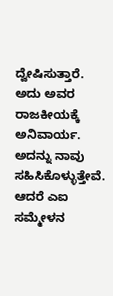ದ್ವೇಷಿಸುತ್ತಾರೆ. ಅದು ಅವರ ರಾಜಕೀಯಕ್ಕೆ ಅನಿವಾರ್ಯ. ಅದನ್ನು ನಾವು ಸಹಿಸಿಕೊಳ್ಳುತ್ತೇವೆ. ಆದರೆ ಎಐ ಸಮ್ಮೇಳನ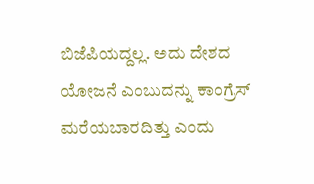ಬಿಜೆಪಿಯದ್ದಲ್ಲ. ಅದು ದೇಶದ ಯೋಜನೆ ಎಂಬುದನ್ನು ಕಾಂಗ್ರೆಸ್‌ ಮರೆಯಬಾರದಿತ್ತು ಎಂದು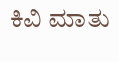ಕಿವಿ ಮಾತು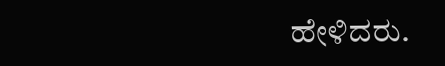ಹೇಳಿದರು.